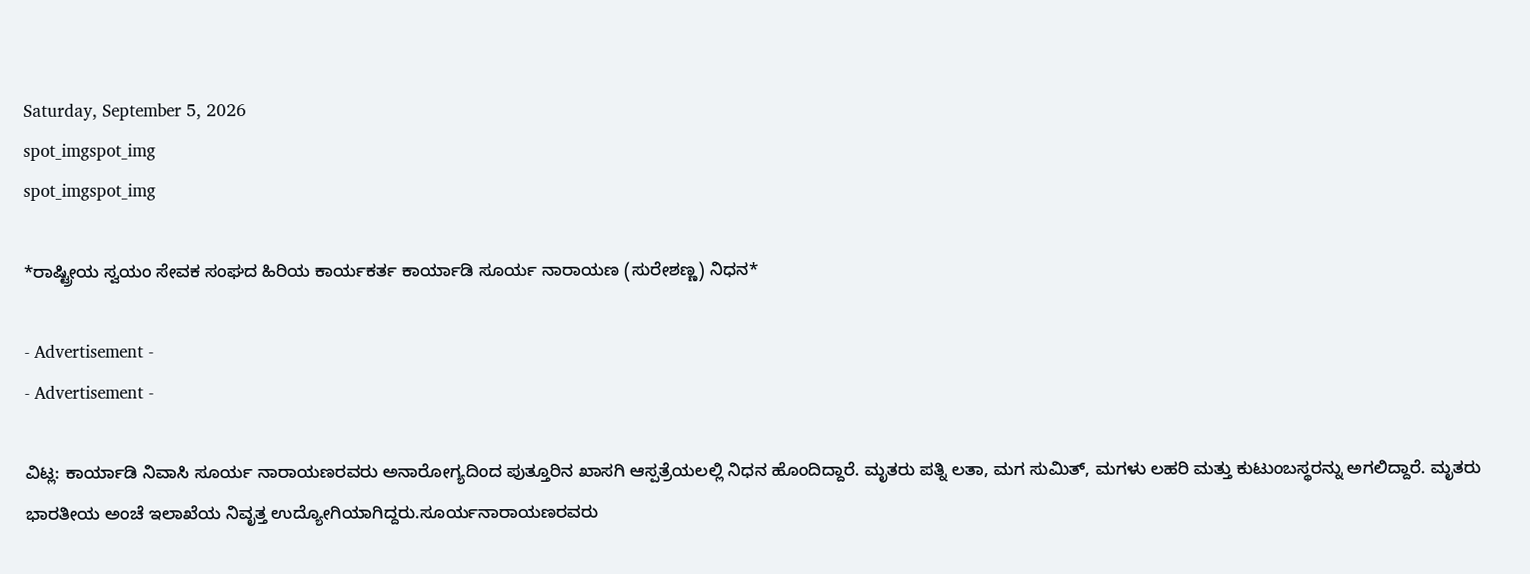Saturday, September 5, 2026
spot_imgspot_img
spot_imgspot_img

*ರಾಷ್ಟ್ರೀಯ ಸ್ವಯಂ ಸೇವಕ ಸಂಘದ ಹಿರಿಯ ಕಾರ್ಯಕರ್ತ ಕಾರ್ಯಾಡಿ ಸೂರ್ಯ ನಾರಾಯಣ (ಸುರೇಶಣ್ಣ) ನಿಧನ*

- Advertisement -
- Advertisement -

ವಿಟ್ಲ: ಕಾರ್ಯಾಡಿ ನಿವಾಸಿ ಸೂರ್ಯ ನಾರಾಯಣರವರು ಅನಾರೋಗ್ಯದಿಂದ ಪುತ್ತೂರಿನ ಖಾಸಗಿ ಆಸ್ಪತ್ರೆಯಲಲ್ಲಿ ನಿಧನ ಹೊಂದಿದ್ದಾರೆ. ಮೃತರು ಪತ್ನಿ ಲತಾ, ಮಗ ಸುಮಿತ್, ಮಗಳು ಲಹರಿ ಮತ್ತು ಕುಟುಂಬಸ್ಥರನ್ನು ಅಗಲಿದ್ದಾರೆ. ಮೃತರು ಭಾರತೀಯ ಅಂಚೆ ಇಲಾಖೆಯ ನಿವೃತ್ತ ಉದ್ಯೋಗಿಯಾಗಿದ್ದರು.ಸೂರ್ಯನಾರಾಯಣರವರು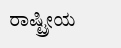ರಾಷ್ಟ್ರೀಯ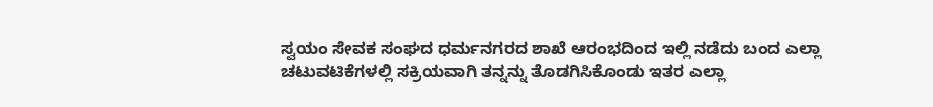ಸ್ವಯಂ ಸೇವಕ ಸಂಘದ ಧರ್ಮನಗರದ ಶಾಖೆ ಆರಂಭದಿಂದ ಇಲ್ಲಿ ನಡೆದು ಬಂದ ಎಲ್ಲಾ ಚಟುವಟಿಕೆಗಳಲ್ಲಿ ಸಕ್ರಿಯವಾಗಿ ತನ್ನನ್ನು ತೊಡಗಿಸಿಕೊಂಡು ಇತರ ಎಲ್ಲಾ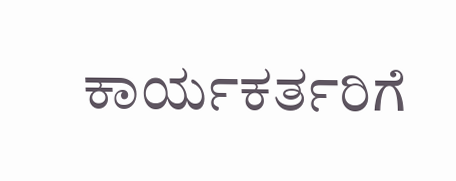ಕಾರ್ಯಕರ್ತರಿಗೆ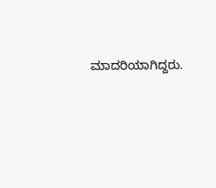ಮಾದರಿಯಾಗಿದ್ದರು.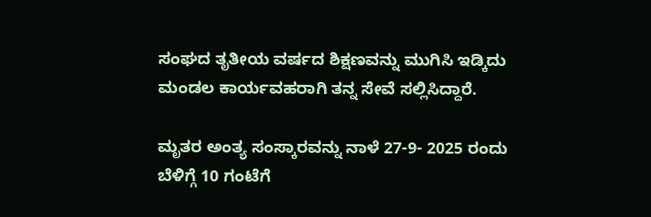ಸಂಘದ ತೃತೀಯ ವರ್ಷದ ಶಿಕ್ಷಣವನ್ನು ಮುಗಿಸಿ ಇಡ್ಕಿದು ಮಂಡಲ ಕಾರ್ಯವಹರಾಗಿ ತನ್ನ ಸೇವೆ ಸಲ್ಲಿಸಿದ್ದಾರೆ.

ಮೃತರ ಅಂತ್ಯ ಸಂಸ್ಕಾರವನ್ನು ನಾಳೆ 27-9- 2025 ರಂದು ಬೆಳಿಗ್ಗೆ 10 ಗಂಟೆಗೆ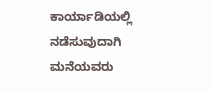ಕಾರ್ಯಾಡಿಯಲ್ಲಿ ನಡೆಸುವುದಾಗಿ ಮನೆಯವರು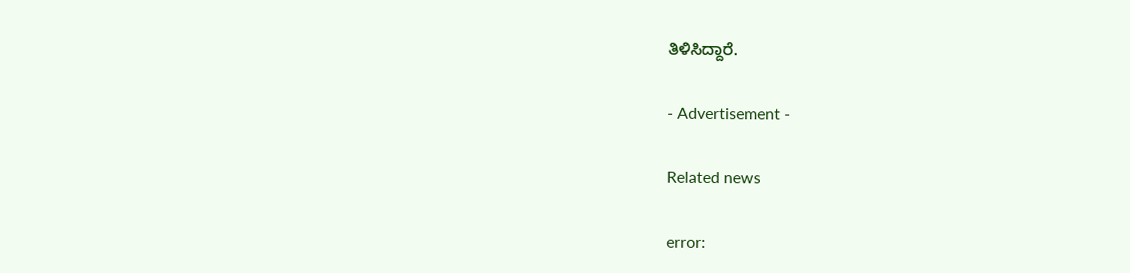ತಿಳಿಸಿದ್ದಾರೆ.

- Advertisement -

Related news

error: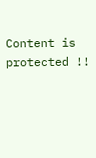Content is protected !!